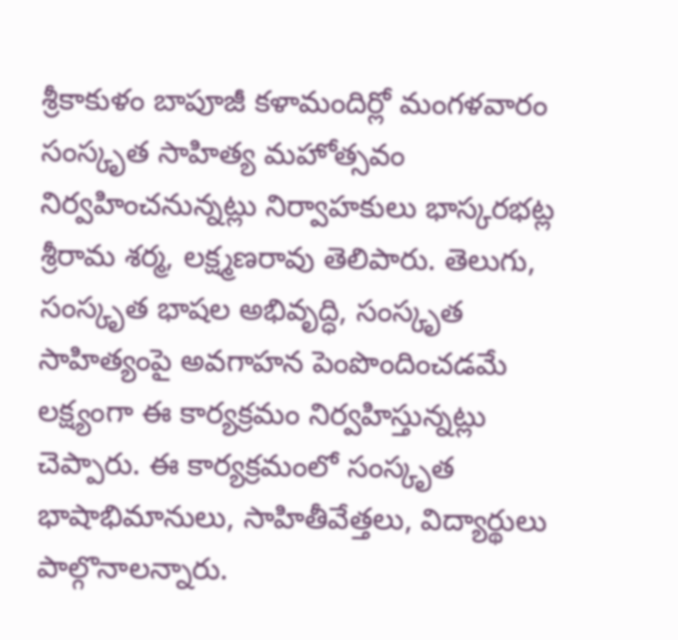శ్రీకాకుళం బాపూజీ కళామందిర్లో మంగళవారం సంస్కృత సాహిత్య మహోత్సవం నిర్వహించనున్నట్లు నిర్వాహకులు భాస్కరభట్ల శ్రీరామ శర్మ, లక్ష్మణరావు తెలిపారు. తెలుగు, సంస్కృత భాషల అభివృద్ధి, సంస్కృత సాహిత్యంపై అవగాహన పెంపొందించడమే లక్ష్యంగా ఈ కార్యక్రమం నిర్వహిస్తున్నట్లు చెప్పారు. ఈ కార్యక్రమంలో సంస్కృత భాషాభిమానులు, సాహితీవేత్తలు, విద్యార్థులు పాల్గొనాలన్నారు.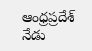ఆంధ్రప్రదేశ్
నేడు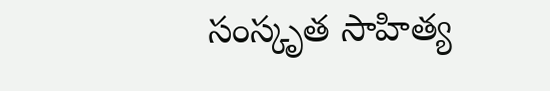సంస్కృత సాహిత్య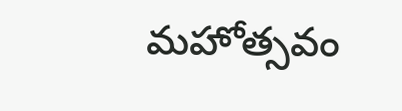మహోత్సవం